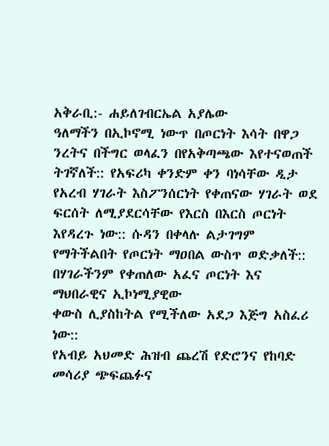አቅራቢ:- ሐይለገብርኤል አያሌው
ዓለማችን በኢኮኖሚ ነውጥ በጦርነት እሳት በዋጋ ንረትና በችግር ወላፈን በየአቅጣጫው እየተናወጠች ትገኛለች:: የአፍሪካ ቀንድም ቀን ባነሳቸው ዲታ የአረብ ሃገራት እስፖንሰርነት የቀጠናው ሃገራት ወደ ፍርሰት ለሚያደርሳቸው የእርስ በእርስ ጦርነት እየዳረጉ ነው:: ሱዳን በቀላሉ ልታገግም የማትችልበት የጦርነት ማዐበል ውስጥ ወድቃለች:: በሃገራችንም የቀጠለው አፈና ጦርነት እና ማህበራዊና ኢኮነሚያዊው
ቀውስ ሊያስከትል የሚችለው አደጋ እጅግ አስፈሪ ነው::
የአብይ አህመድ ሕዝብ ጨረሽ የድሮንና የከባድ መሳሪያ ጭፍጨፉና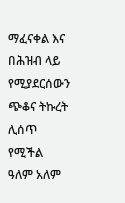ማፈናቀል እና በሕዝብ ላይ የሚያደርሰውን ጭቆና ትኩረት ሊሰጥ የሚችል ዓለም አለም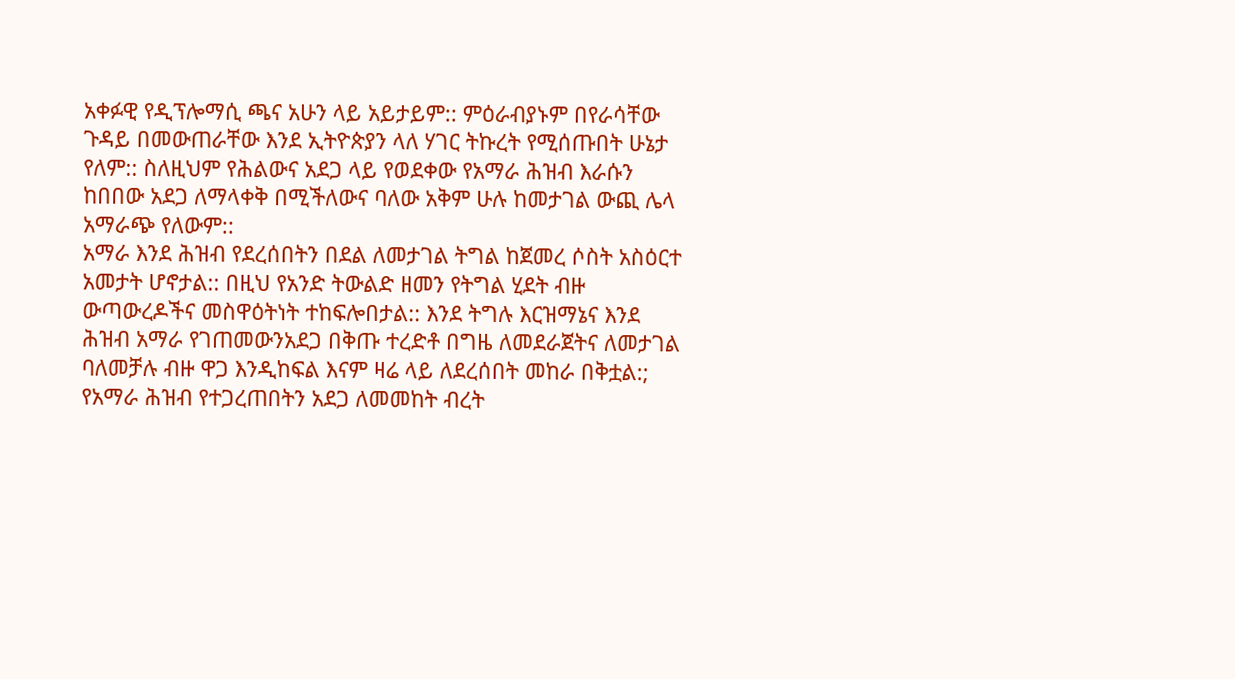አቀፉዊ የዲፕሎማሲ ጫና አሁን ላይ አይታይም:: ምዕራብያኑም በየራሳቸው ጉዳይ በመውጠራቸው እንደ ኢትዮጵያን ላለ ሃገር ትኩረት የሚሰጡበት ሁኔታ የለም:: ስለዚህም የሕልውና አደጋ ላይ የወደቀው የአማራ ሕዝብ እራሱን ከበበው አደጋ ለማላቀቅ በሚችለውና ባለው አቅም ሁሉ ከመታገል ውጪ ሌላ አማራጭ የለውም::
አማራ እንደ ሕዝብ የደረሰበትን በደል ለመታገል ትግል ከጀመረ ሶስት አስዕርተ አመታት ሆኖታል:: በዚህ የአንድ ትውልድ ዘመን የትግል ሂደት ብዙ ውጣውረዶችና መስዋዕትነት ተከፍሎበታል:: እንደ ትግሉ እርዝማኔና እንደ ሕዝብ አማራ የገጠመውንአደጋ በቅጡ ተረድቶ በግዜ ለመደራጀትና ለመታገል ባለመቻሉ ብዙ ዋጋ እንዲከፍል እናም ዛሬ ላይ ለደረሰበት መከራ በቅቷል:;
የአማራ ሕዝብ የተጋረጠበትን አደጋ ለመመከት ብረት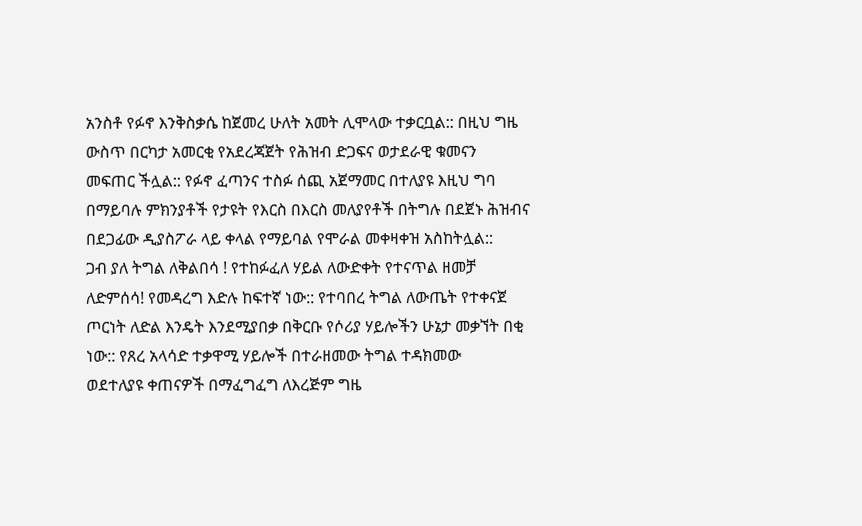አንስቶ የፉኖ እንቅስቃሴ ከጀመረ ሁለት አመት ሊሞላው ተቃርቧል:: በዚህ ግዜ ውስጥ በርካታ አመርቂ የአደረጃጀት የሕዝብ ድጋፍና ወታደራዊ ቁመናን
መፍጠር ችሏል:: የፉኖ ፈጣንና ተስፉ ሰጪ አጀማመር በተለያዩ እዚህ ግባ በማይባሉ ምክንያቶች የታዩት የእርስ በእርስ መለያየቶች በትግሉ በደጀኑ ሕዝብና በደጋፊው ዲያስፖራ ላይ ቀላል የማይባል የሞራል መቀዛቀዝ አስከትሏል::
ጋብ ያለ ትግል ለቅልበሳ ! የተከፉፈለ ሃይል ለውድቀት የተናጥል ዘመቻ ለድምሰሳ! የመዳረግ እድሉ ከፍተኛ ነው:: የተባበረ ትግል ለውጤት የተቀናጀ ጦርነት ለድል እንዴት እንደሚያበቃ በቅርቡ የሶሪያ ሃይሎችን ሁኔታ መቃኘት በቂ ነው:: የጸረ አላሳድ ተቃዋሚ ሃይሎች በተራዘመው ትግል ተዳክመው
ወደተለያዩ ቀጠናዎች በማፈግፈግ ለእረጅም ግዜ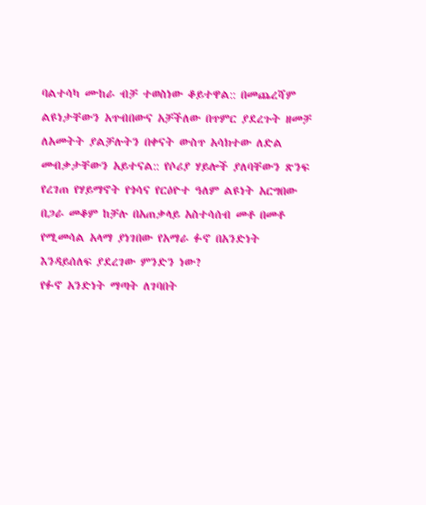ባልተሳካ ሙከራ ብቻ ተወስነው ቆይተዋል:: በመጨረሻም ልዩነታቸውን አጥብበውና አቻችለው በጥምር ያደረጉት ዘመቻ ለአመትት ያልቻሉትን በቀናት ውስጥ አሳክተው ለድል መብቃታቸውን አይተናል:: የሶሪያ ሃይሎች ያለባቸውን ጽንፍ የረገጠ የሃይማኖት የጎሳና የርዕዮተ ዓለም ልዩነት አርግበው በጋራ መቆም ከቻሉ በአጠቃላይ አስተሳሰብ መቶ በመቶ የሚመሳል አላማ ያነገበው የአማራ ፉኖ በአንድነት እንዳይሰለፍ ያደረገው ምንድን ነው?
የፉኖ አንድነት ማጣት ለገባበት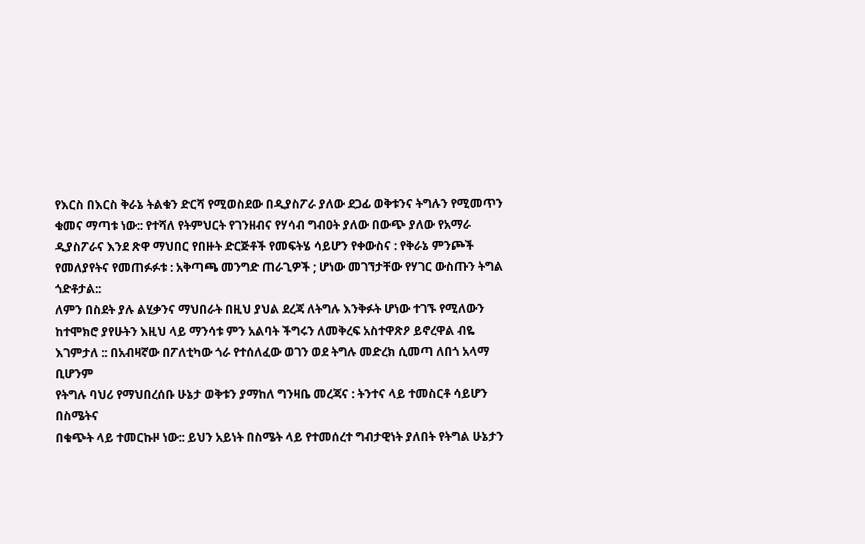የእርስ በእርስ ቅራኔ ትልቁን ድርሻ የሚወስደው በዲያስፖራ ያለው ደጋፊ ወቅቱንና ትግሉን የሚመጥን ቁመና ማጣቱ ነው:: የተሻለ የትምህርት የገንዘብና የሃሳብ ግብዐት ያለው በውጭ ያለው የአማራ ዲያስፖራና እንደ ጽዋ ማህበር የበዙት ድርጅቶች የመፍትሄ ሳይሆን የቀውስና : የቅራኔ ምንጮች የመለያየትና የመጠፉፉቱ : አቅጣጫ መንግድ ጠራጊዎች ; ሆነው መገኘታቸው የሃገር ውስጡን ትግል ጎድቶታል::
ለምን በስደት ያሉ ልሂቃንና ማህበራት በዚህ ያህል ደረጃ ለትግሉ እንቅፉት ሆነው ተገኙ የሚለውን ከተሞክሮ ያየሁትን እዚህ ላይ ማንሳቱ ምን አልባት ችግሩን ለመቅረፍ አስተዋጽዖ ይኖረዋል ብዬ እገምታለ :: በአብዛኛው በፖለቲካው ጎራ የተሰለፈው ወገን ወደ ትግሉ መድረክ ሲመጣ ለበጎ አላማ ቢሆንም
የትግሉ ባህሪ የማህበረሰቡ ሁኔታ ወቅቱን ያማከለ ግንዛቤ መረጃና : ትንተና ላይ ተመስርቶ ሳይሆን በስሜትና
በቁጭት ላይ ተመርኩዞ ነው:: ይህን አይነት በስሜት ላይ የተመሰረተ ግብታዊነት ያለበት የትግል ሁኔታን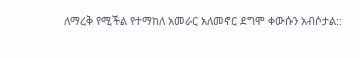ለማረቅ የሚችል የተማከለ አመራር አለመኖር ደግሞ ቀውሱን አብሶታል::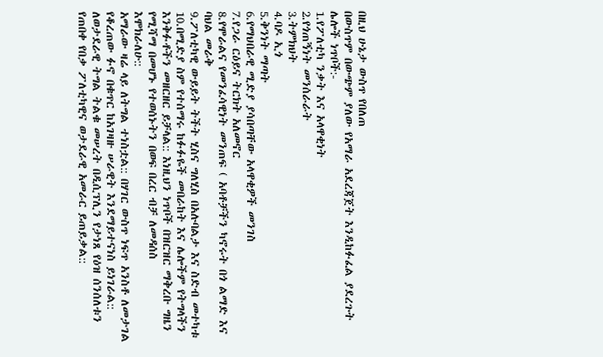በዚህ ሁኔታ ውስጥ የበለጠ
በውስጥም በውጭም ያለው የአማራ አደረጃጀት እንዲከፉፈል ያደረጉት ሌሎች ነጥቦች:-
1.የፖለቲካ ንቃት እና አላዋቂነት
2.የጎጠኝነት መንሰራራት
3.ትምክህት
4.ባዶ ኢጎ
5.ቅንነት ማጣት
6.የማህበራዊ ሚድያ ያሳበጣቸው አላዋቂዎች መንገስ
7.የጋራ ርዕይና ትርክት አለመኖር
8.የሞራልና የመንፈሳዊነት መንጠፍ ( አባቶቻችን ካኖሩት በጎ ልማድ እና ባህል መራቅ
9.ፖለቲካዊ ውይይት ትችት ሂስና ግለሂስ በአሉባልታ እና ስድብ መተካቱ
10.በሚድያ ስም የተሰማሩ ከፉፉዬች መበራከት እና ሌሎችም የትግላችን እንቅፉቶችን መዘርዘር ይቻላል:: እነዚህን ነጥቦች በዝርዝር ማቅረቡ ግዜን የሚሻማ በመሆኑ የተወሰኑትን በወፍ በረር ብቻ ለመዳሰስ
እሞክራለሁ::
አማራው ዛሬ ላይ ለትግል ተነስቷል:: በሃገር ውስጥ ነፍጥ አንስቶ ለመታገል የቆረጠው ፉኖ በቁጥር ከአገዛዙ ሠራዊት እንደማይተናነስ ይነገራል:: ለወታደራዊ ትግል ትልቁ መሠረት በዲሲፕሊን የታነጸ የዕዝ ሰንሰለቱን የጠበቀ የበቃ ፖለቲካዊና ወታደራዊ አመራር ይጠይቃል::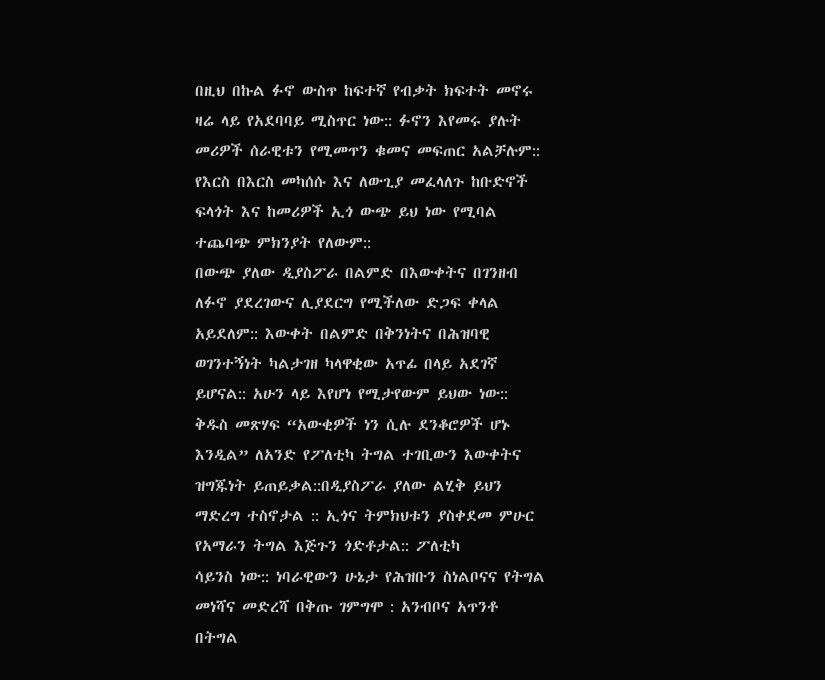በዚህ በኩል ፉኖ ውስጥ ከፍተኛ የብቃት ክፍተት መኖሩ ዛሬ ላይ የአደባባይ ሚስጥር ነው:: ፉኖን እየመሩ ያሉት መሪዎች ሰራዊቱን የሚመጥን ቁመና መፍጠር አልቻሉም:: የእርስ በእርስ መካሰሱ እና ለውጊያ መፈላለጉ ከቡድኖች ፍላጎት እና ከመሪዎች ኢጎ ውጭ ይህ ነው የሚባል ተጨባጭ ምክንያት የለውም::
በውጭ ያለው ዲያስፖራ በልምድ በእውቀትና በገንዘብ ለፉኖ ያደረገውና ሊያደርግ የሚችለው ድጋፍ ቀላል አይደለም:: እውቀት በልምድ በቅንነትና በሕዝባዊ ወገንተኝነት ካልታገዘ ካላዋቂው አጥፊ በላይ አደገኛ ይሆናል:: አሁን ላይ እየሆነ የሚታየውም ይህው ነው:: ቅዱስ መጽሃፍ “አውቂዎች ነን ሲሉ ደንቆሮዎች ሆኑ እንዲል” ለአንድ የፖለቲካ ትግል ተገቢውን እውቀትና ዝግጁነት ይጠይቃል::በዲያስፖራ ያለው ልሂቅ ይህን ማድረግ ተስኖታል :: ኢጎና ትምክህቱን ያስቀደመ ምሁር የአማራን ትግል እጅጉን ጎድቶታል:: ፖለቲካ
ሳይንስ ነው:: ነባራዊውን ሁኔታ የሕዝቡን ስነልቦናና የትግል መነሻና መድረሻ በቅጡ ገምግሞ : አንብቦና አጥንቶ በትግል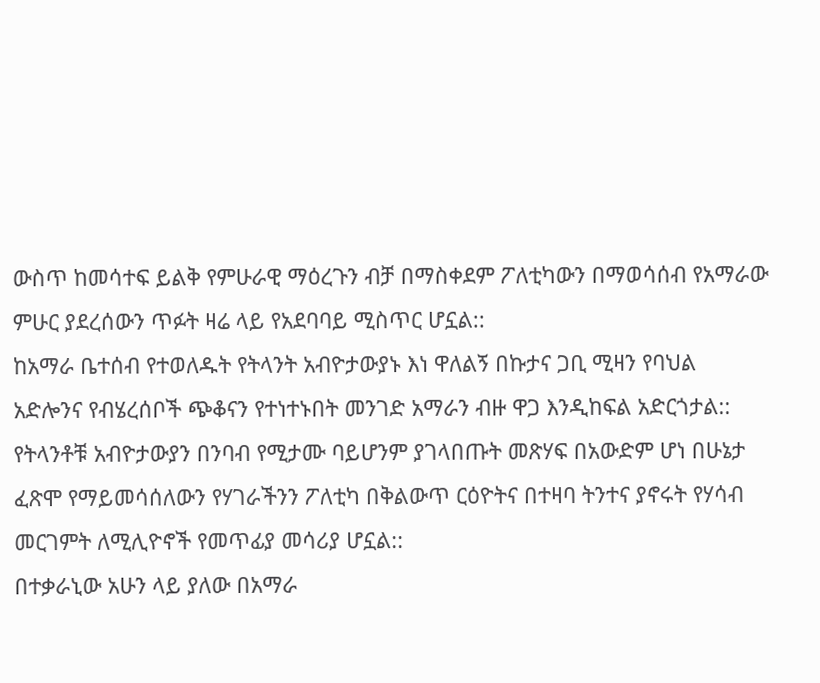ውስጥ ከመሳተፍ ይልቅ የምሁራዊ ማዕረጉን ብቻ በማስቀደም ፖለቲካውን በማወሳሰብ የአማራው ምሁር ያደረሰውን ጥፉት ዛሬ ላይ የአደባባይ ሚስጥር ሆኗል::
ከአማራ ቤተሰብ የተወለዱት የትላንት አብዮታውያኑ እነ ዋለልኝ በኩታና ጋቢ ሚዛን የባህል አድሎንና የብሄረሰቦች ጭቆናን የተነተኑበት መንገድ አማራን ብዙ ዋጋ እንዲከፍል አድርጎታል:: የትላንቶቹ አብዮታውያን በንባብ የሚታሙ ባይሆንም ያገላበጡት መጽሃፍ በአውድም ሆነ በሁኔታ ፈጽሞ የማይመሳሰለውን የሃገራችንን ፖለቲካ በቅልውጥ ርዕዮትና በተዛባ ትንተና ያኖሩት የሃሳብ መርገምት ለሚሊዮኖች የመጥፊያ መሳሪያ ሆኗል::
በተቃራኒው አሁን ላይ ያለው በአማራ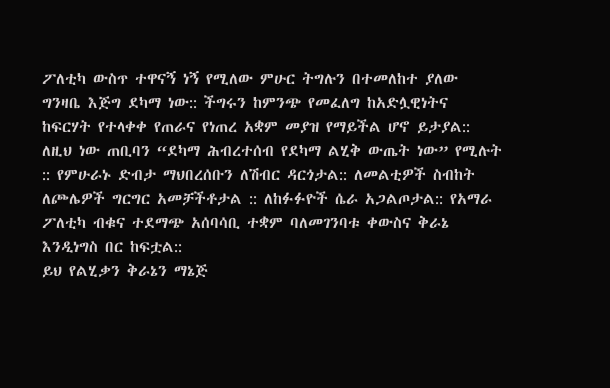ፖለቲካ ውስጥ ተዋናኝ ነኝ የሚለው ምሁር ትግሉን በተመለከተ ያለው ግንዛቤ እጅግ ደካማ ነው:: ችግሩን ከምንጭ የመፈለግ ከአድሏዊነትና ከፍርሃት የተላቀቀ የጠራና የነጠረ አቋም መያዝ የማይችል ሆኖ ይታያል:: ለዚህ ነው ጠቢባን “ደካማ ሕብረተሰብ የደካማ ልሂቅ ውጤት ነው” የሚሉት :: የምሁራኑ ድብታ ማህበረሰቡን ለሽብር ዳርጎታል:: ለመልቲዎች ስብከት ለጮሌዎች ግርግር አመቻችቶታል :: ለከፉፉዮች ሴራ አጋልጦታል:: የአማራ ፖለቲካ ብቁና ተደማጭ አሰባሳቢ ተቋም ባለመገንባቱ ቀውስና ቅራኔ እንዲነግስ በር ከፍቷል::
ይህ የልሂቃን ቅራኔን ማኔጅ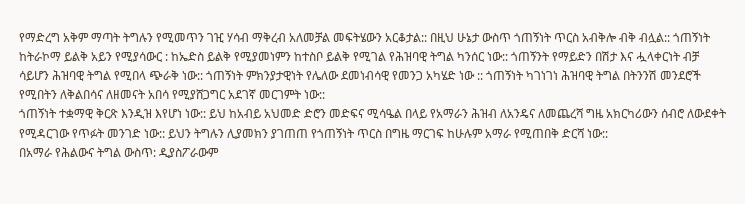የማድረግ አቅም ማጣት ትግሉን የሚመጥን ገዢ ሃሳብ ማቅረብ አለመቻል መፍትሄውን አርቆታል:: በዚህ ሁኔታ ውስጥ ጎጠኝነት ጥርስ አብቅሎ ብቅ ብሏል:: ጎጠኝነት ከትራኮማ ይልቅ አይን የሚያሳውር : ከኤድስ ይልቅ የሚያመነምን ከተስቦ ይልቅ የሚገል የሕዝባዊ ትግል ካንሰር ነው:: ጎጠኝንት የማይድን በሽታ እና ሗላቀርነት ብቻ ሳይሆን ሕዝባዊ ትግል የሚበላ ጭራቅ ነው:: ጎጠኝነት ምክንያታዊነት የሌለው ደመነብሳዊ የመንጋ አካሄድ ነው :: ጎጠኝነት ካገነገነ ሕዝባዊ ትግል በትንንሽ መንደሮች የሚበትን ለቅልበሳና ለዘመናት አበሳ የሚያሸጋግር አደገኛ መርገምት ነው::
ጎጠኝነት ተቋማዊ ቅርጽ እንዲዝ እየሆነ ነው:: ይህ ከአብይ አህመድ ድሮን መድፍና ሚሳዔል በላይ የአማራን ሕዝብ ለአንዴና ለመጨረሻ ግዜ አክርካሪውን ሰብሮ ለውደቀት የሚዳርገው የጥፉት መንገድ ነው:: ይህን ትግሉን ሊያመክን ያገጠጠ የጎጠኝነት ጥርስ በግዜ ማርገፍ ከሁሉም አማራ የሚጠበቅ ድርሻ ነው::
በአማራ የሕልውና ትግል ውስጥ: ዲያስፖራውም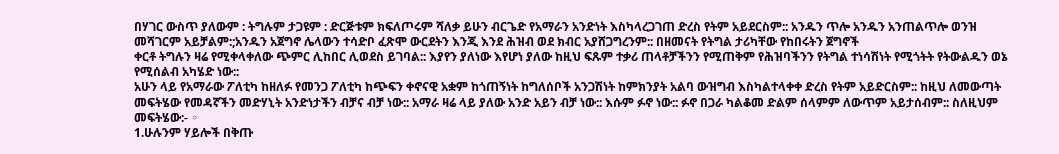በሃገር ውስጥ ያለውም : ትግሉም ታጋዩም : ድርጅቱም ክፍለጦሩም ሻለቃ ይሁን ብርጌድ የአማራን አንድነት እስካላረጋገጠ ድረስ የትም አይደርስም:: አንዱን ጥሎ አንዱን አንጠልጥሎ ወንዝ መሻገርም አይቻልም:;አንዱን አጀግኖ ሌላውን ተሳድቦ ፈጽሞ ውርደትን እንጂ እንደ ሕዝብ ወደ ክብር አያሸጋግረንም:: በዘመናት የትግል ታሪካቸው የከበሩትን ጀግኖች
ቀርቶ ትግሉን ዛሬ የሚቀላቀለው ጭምር ሊከበር ሊወደስ ይገባል:: እያየን ያለነው እየሆነ ያለው ከዚህ ፍጹም ተቃሪ ጠላቶቻችንን የሚጠቅም የሕዝባችንን የትግል ተነሳሽነት የሚጎትት የትውልዱን ወኔ የሚሰልብ አካሄድ ነው::
አሁን ላይ የአማራው ፖለቲካ ከዘለፉ የመንጋ ፖለቲካ ከጭፍን ቀኖናዊ አቋም ከጎጠኝነት ከግለሰቦች አንጋሽነት ከምክንያት አልባ ውዝግብ እስካልተላቀቀ ድረስ የትም አይድርስም:: ከዚህ ለመውጣት መፍትሄው የመዳኛችን መድሃኒት አንድነታችን ብቻና ብቻ ነው:: አማራ ዛሬ ላይ ያለው አንድ አይን ብቻ ነው:: እሱም ፉኖ ነው:: ፉኖ በጋራ ካልቆመ ድልም ሰላምም ለውጥም አይታሰብም:: ስለዚህም መፍትሄው:- ◦
1.ሁሉንም ሃይሎች በቅጡ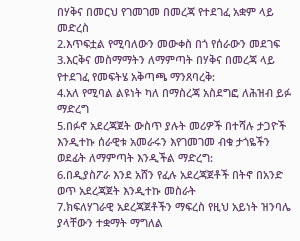በሃቅና በመርህ የገመገመ በመረጃ የተደገፈ አቋም ላይ መድረስ
2.እጥፍቷል የሚባለውን መውቀስ በጎ የሰራውን መደገፍ
3.እርቅና መስማማትን ለማምጣት በሃቅና በመረጃ ላይ የተደገፈ የመፍትሄ አቅጣጫ ማንጸባረቅ:
4.አለ የሚባል ልዩነት ካለ በማስረጃ አስደግፎ ለሕዝብ ይፉ ማድረግ
5.በፉኖ አደረጃጀት ውስጥ ያሉት መሪዎች በተሻሉ ታጋዮች እንዲተኩ ሰራዊቱ አመራሩን እየገመገመ ብቁ ታጎዬችን ወደፊት ለማምጣት እንዲችል ማድረግ:
6.በዲያስፖራ እንደ አሸን የፈሉ አደረጃጀቶች በትኖ በአንድ ወጥ አደረጃጀት እንዲተኩ መስራት
7.ክፍለሃገራዊ አደረጃጀቶችን ማፍረስ የዚህ አይነት ዝንባሌ ያላቸውን ተቋማት ማግለል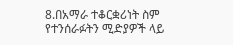8.በአማራ ተቆርቋሪነት ስም የተንሰራፉትን ሚድያዎች ላይ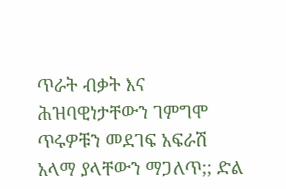ጥራት ብቃት እና ሕዝባዊነታቸውን ገምግሞ ጥሩዎቹን መደገፍ አፍራሽ አላማ ያላቸውን ማጋለጥ;; ድል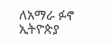ለአማራ ፉኖ ኢትዮጵያ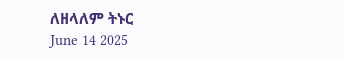ለዘላለም ትኑር
June 14 2025